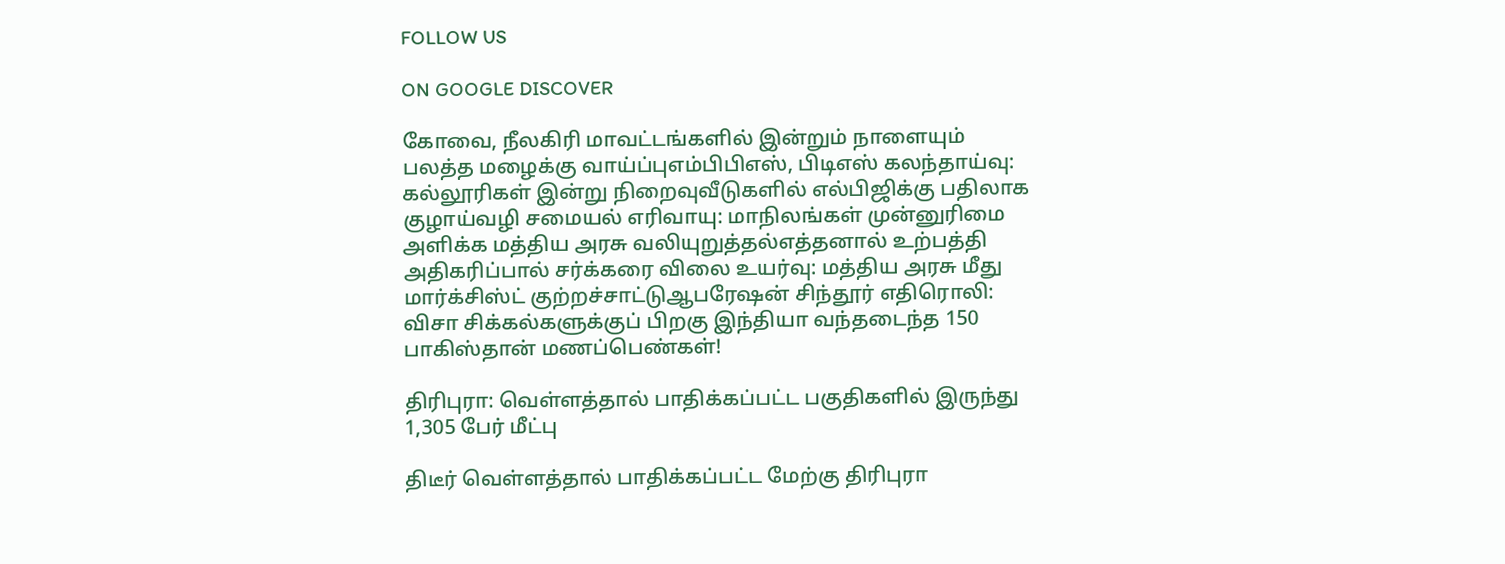FOLLOW US

ON GOOGLE DISCOVER

கோவை, நீலகிரி மாவட்டங்களில் இன்றும் நாளையும் பலத்த மழைக்கு வாய்ப்புஎம்பிபிஎஸ், பிடிஎஸ் கலந்தாய்வு: கல்லூரிகள் இன்று நிறைவுவீடுகளில் எல்பிஜிக்கு பதிலாக குழாய்வழி சமையல் எரிவாயு: மாநிலங்கள் முன்னுரிமை அளிக்க மத்திய அரசு வலியுறுத்தல்எத்தனால் உற்பத்தி அதிகரிப்பால் சர்க்கரை விலை உயர்வு: மத்திய அரசு மீது மார்க்சிஸ்ட் குற்றச்சாட்டுஆபரேஷன் சிந்தூர் எதிரொலி: விசா சிக்கல்களுக்குப் பிறகு இந்தியா வந்தடைந்த 150 பாகிஸ்தான் மணப்பெண்கள்!

திரிபுரா: வெள்ளத்தால் பாதிக்கப்பட்ட பகுதிகளில் இருந்து 1,305 பேர் மீட்பு

திடீர் வெள்ளத்தால் பாதிக்கப்பட்ட மேற்கு திரிபுரா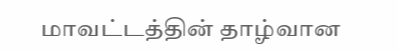மாவட்டத்தின் தாழ்வான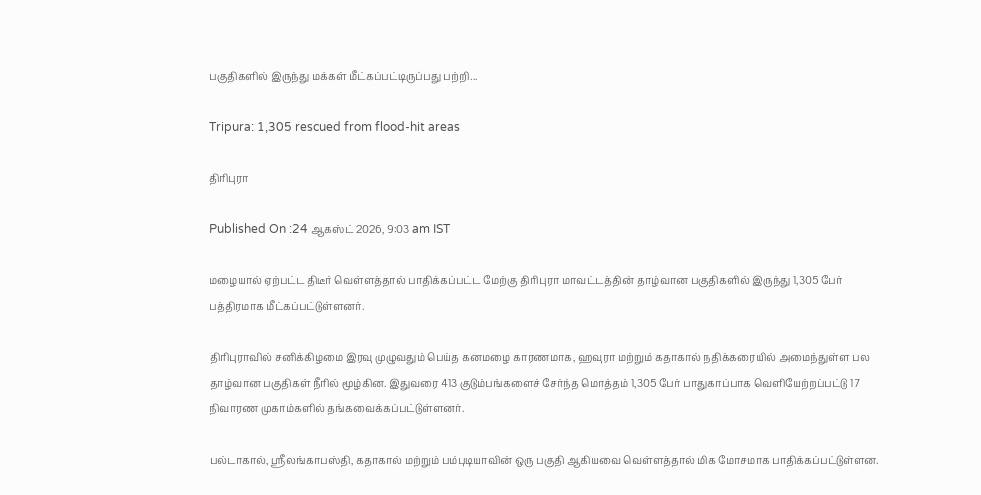பகுதிகளில் இருந்து மக்கள் மீட்கப்பட்டிருப்பது பற்றி...

Tripura: 1,305 rescued from flood-hit areas

திரிபுரா

Published On :24 ஆகஸ்ட் 2026, 9:03 am IST

மழையால் ஏற்பட்ட திடீர் வெள்ளத்தால் பாதிக்கப்பட்ட மேற்கு திரிபுரா மாவட்டத்தின் தாழ்வான பகுதிகளில் இருந்து 1,305 பேர் பத்திரமாக மீட்கப்பட்டுள்ளனர்.

திரிபுராவில் சனிக்கிழமை இரவு முழுவதும் பெய்த கனமழை காரணமாக, ஹவுரா மற்றும் கதாகால் நதிக்கரையில் அமைந்துள்ள பல தாழ்வான பகுதிகள் நீரில் மூழ்கின. இதுவரை 413 குடும்பங்களைச் சேர்ந்த மொத்தம் 1,305 பேர் பாதுகாப்பாக வெளியேற்றப்பட்டு 17 நிவாரண முகாம்களில் தங்கவைக்கப்பட்டுள்ளனர்.

பல்டாகால், ஸ்ரீலங்காபஸ்தி, கதாகால் மற்றும் பம்புடியாவின் ஒரு பகுதி ஆகியவை வெள்ளத்தால் மிக மோசமாக பாதிக்கப்பட்டுள்ளன.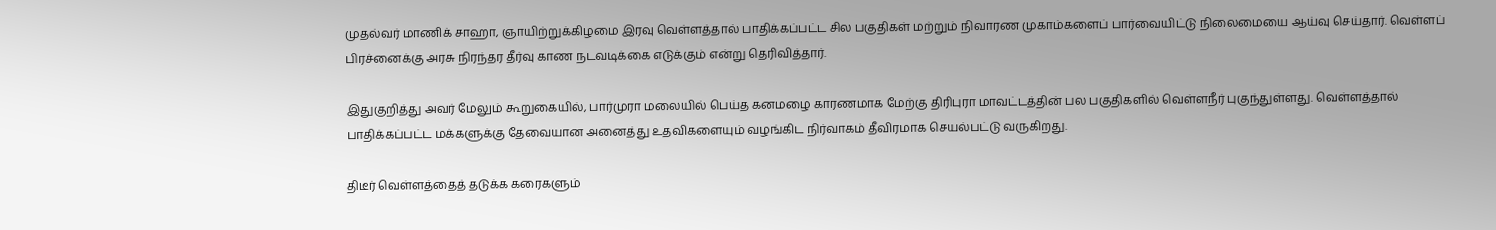முதல்வர் மாணிக் சாஹா, ஞாயிற்றுக்கிழமை இரவு வெள்ளத்தால் பாதிக்கப்பட்ட சில பகுதிகள் மற்றும் நிவாரண முகாம்களைப் பார்வையிட்டு நிலைமையை ஆய்வு செய்தார். வெள்ளப் பிரச்னைக்கு அரசு நிரந்தர தீர்வு காண நடவடிக்கை எடுக்கும் என்று தெரிவித்தார்.

இதுகுறித்து அவர் மேலும் கூறுகையில், பார்முரா மலையில் பெய்த கனமழை காரணமாக மேற்கு திரிபுரா மாவட்டத்தின் பல பகுதிகளில் வெள்ளநீர் புகுந்துள்ளது. வெள்ளத்தால் பாதிக்கப்பட்ட மக்களுக்கு தேவையான அனைத்து உதவிகளையும் வழங்கிட நிர்வாகம் தீவிரமாக செயல்பட்டு வருகிறது.

திடீர் வெள்ளத்தைத் தடுக்க கரைகளும்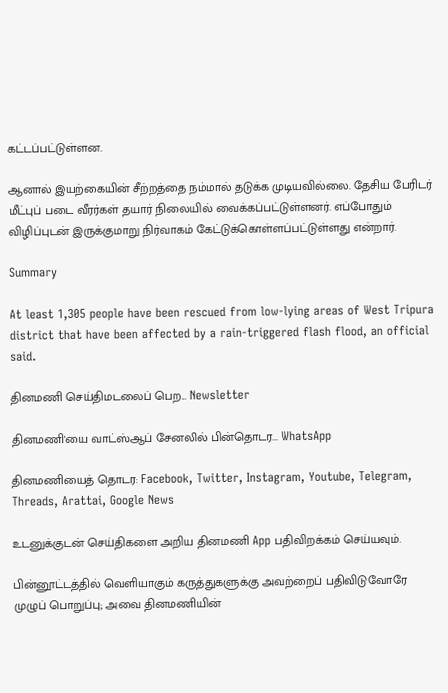கட்டப்பட்டுள்ளன.

ஆனால் இயற்கையின் சீற்றத்தை நம்மால் தடுக்க முடியவில்லை. தேசிய பேரிடர் மீட்புப் படை வீரர்கள் தயார் நிலையில் வைக்கப்பட்டுள்ளனர். எப்போதும் விழிப்புடன் இருக்குமாறு நிர்வாகம் கேட்டுக்கொள்ளப்பட்டுள்ளது என்றார்.

Summary

At least 1,305 people have been rescued from low-lying areas of West Tripura district that have been affected by a rain-triggered flash flood, an official said.

தினமணி செய்திமடலைப் பெற... Newsletter

தினமணி'யை வாட்ஸ்ஆப் சேனலில் பின்தொடர... WhatsApp

தினமணியைத் தொடர: Facebook, Twitter, Instagram, Youtube, Telegram, Threads, Arattai, Google News

உடனுக்குடன் செய்திகளை அறிய தினமணி App பதிவிறக்கம் செய்யவும்.

பின்னூட்டத்தில் வெளியாகும் கருத்துகளுக்கு அவற்றைப் பதிவிடுவோரே முழுப் பொறுப்பு; அவை தினமணியின்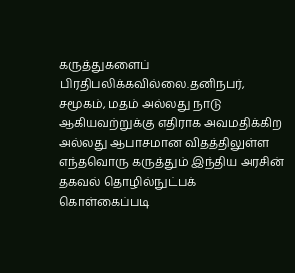கருத்துகளைப் பிரதிபலிக்கவில்லை.தனிநபர், சமூகம், மதம் அல்லது நாடு ஆகியவற்றுக்கு எதிராக அவமதிக்கிற அல்லது ஆபாசமான விதத்திலுள்ள எந்தவொரு கருத்தும் இந்திய அரசின் தகவல் தொழில்நுட்பக் கொள்கைப்படி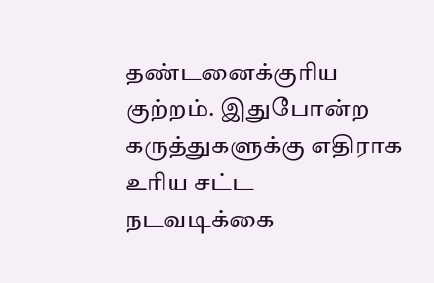தண்டனைக்குரிய குற்றம். இதுபோன்ற கருத்துகளுக்கு எதிராக உரிய சட்ட நடவடிக்கை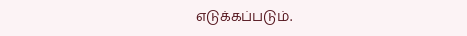எடுக்கப்படும்.